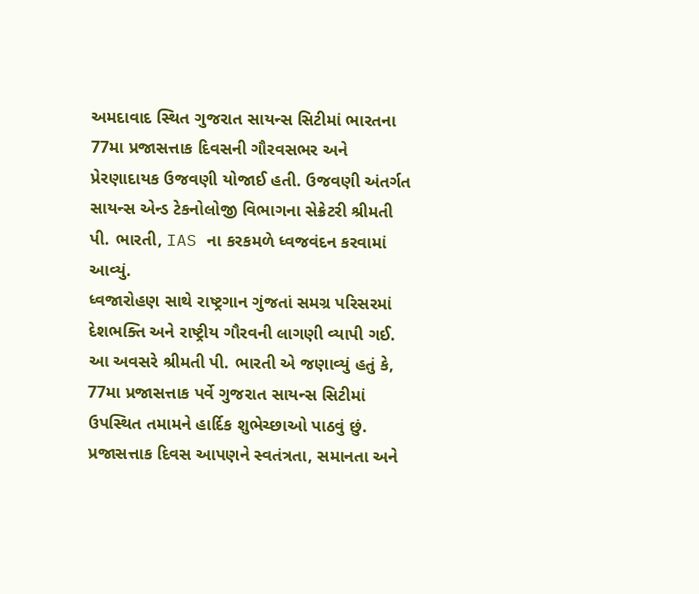અમદાવાદ સ્થિત ગુજરાત સાયન્સ સિટીમાં ભારતના 77મા પ્રજાસત્તાક દિવસની ગૌરવસભર અને પ્રેરણાદાયક ઉજવણી યોજાઈ હતી. ઉજવણી અંતર્ગત સાયન્સ એન્ડ ટેકનોલોજી વિભાગના સેક્રેટરી શ્રીમતી પી. ભારતી, IAS ના કરકમળે ધ્વજવંદન કરવામાં આવ્યું.
ધ્વજારોહણ સાથે રાષ્ટ્રગાન ગુંજતાં સમગ્ર પરિસરમાં દેશભક્તિ અને રાષ્ટ્રીય ગૌરવની લાગણી વ્યાપી ગઈ. આ અવસરે શ્રીમતી પી. ભારતી એ જણાવ્યું હતું કે, 77મા પ્રજાસત્તાક પર્વે ગુજરાત સાયન્સ સિટીમાં ઉપસ્થિત તમામને હાર્દિક શુભેચ્છાઓ પાઠવું છું.
પ્રજાસત્તાક દિવસ આપણને સ્વતંત્રતા, સમાનતા અને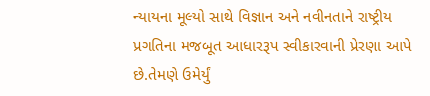ન્યાયના મૂલ્યો સાથે વિજ્ઞાન અને નવીનતાને રાષ્ટ્રીય પ્રગતિના મજબૂત આધારરૂપ સ્વીકારવાની પ્રેરણા આપે છે.તેમણે ઉમેર્યું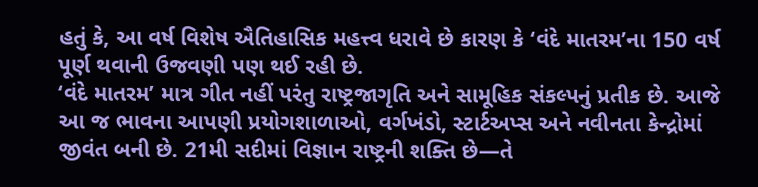હતું કે, આ વર્ષ વિશેષ ઐતિહાસિક મહત્ત્વ ધરાવે છે કારણ કે ‘વંદે માતરમ’ના 150 વર્ષ પૂર્ણ થવાની ઉજવણી પણ થઈ રહી છે.
‘વંદે માતરમ’ માત્ર ગીત નહીં પરંતુ રાષ્ટ્રજાગૃતિ અને સામૂહિક સંકલ્પનું પ્રતીક છે. આજે આ જ ભાવના આપણી પ્રયોગશાળાઓ, વર્ગખંડો, સ્ટાર્ટઅપ્સ અને નવીનતા કેન્દ્રોમાં જીવંત બની છે. 21મી સદીમાં વિજ્ઞાન રાષ્ટ્રની શક્તિ છે—તે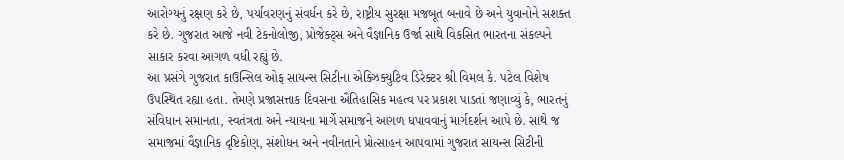આરોગ્યનું રક્ષણ કરે છે, પર્યાવરણનું સંવર્ધન કરે છે, રાષ્ટ્રીય સુરક્ષા મજબૂત બનાવે છે અને યુવાનોને સશક્ત કરે છે. ગુજરાત આજે નવી ટેકનોલોજી, પ્રોજેક્ટ્સ અને વૈજ્ઞાનિક ઉર્જા સાથે વિકસિત ભારતના સંકલ્પને સાકાર કરવા આગળ વધી રહ્યું છે.
આ પ્રસંગે ગુજરાત કાઉન્સિલ ઓફ સાયન્સ સિટીના એક્ઝિક્યુટિવ ડિરેક્ટર શ્રી વિમલ કે. પટેલ વિશેષ ઉપસ્થિત રહ્યા હતા. તેમણે પ્રજાસત્તાક દિવસના ઐતિહાસિક મહત્વ પર પ્રકાશ પાડતાં જણાવ્યું કે, ભારતનું સંવિધાન સમાનતા, સ્વતંત્રતા અને ન્યાયના માર્ગે સમાજને આગળ ધપાવવાનું માર્ગદર્શન આપે છે. સાથે જ સમાજમાં વૈજ્ઞાનિક દૃષ્ટિકોણ, સંશોધન અને નવીનતાને પ્રોત્સાહન આપવામાં ગુજરાત સાયન્સ સિટીની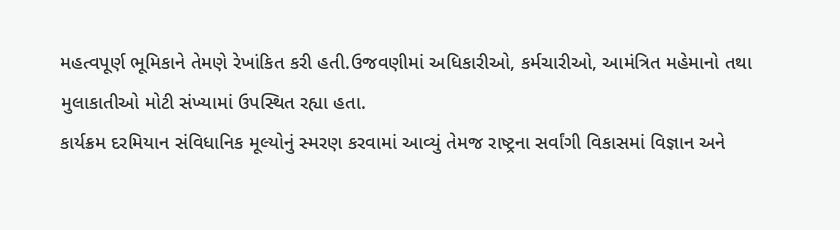મહત્વપૂર્ણ ભૂમિકાને તેમણે રેખાંકિત કરી હતી.ઉજવણીમાં અધિકારીઓ, કર્મચારીઓ, આમંત્રિત મહેમાનો તથા મુલાકાતીઓ મોટી સંખ્યામાં ઉપસ્થિત રહ્યા હતા.
કાર્યક્રમ દરમિયાન સંવિધાનિક મૂલ્યોનું સ્મરણ કરવામાં આવ્યું તેમજ રાષ્ટ્રના સર્વાંગી વિકાસમાં વિજ્ઞાન અને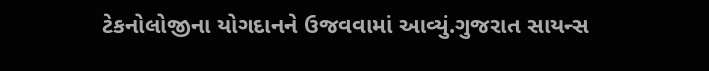ટેકનોલોજીના યોગદાનને ઉજવવામાં આવ્યું.ગુજરાત સાયન્સ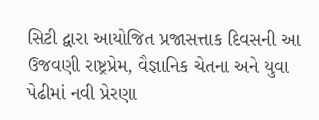સિટી દ્વારા આયોજિત પ્રજાસત્તાક દિવસની આ ઉજવણી રાષ્ટ્રપ્રેમ, વૈજ્ઞાનિક ચેતના અને યુવા પેઢીમાં નવી પ્રેરણા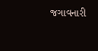જગાવનારી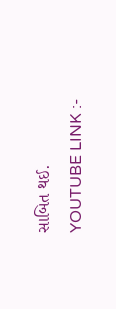સાબિત થઈ.
YOUTUBE LINK :-